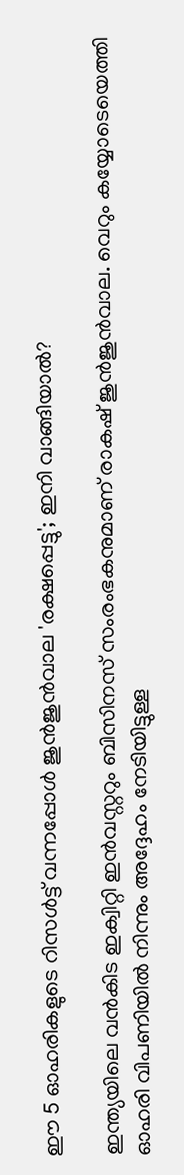ഈ 5 ഓഹരികളുടെ റിസള്‍ട്ട് വന്നപ്പോള്‍ ജുന്‍ജുന്‍വാല 'രക്ഷപ്പെട്ടു'; ഇനി വാങ്ങിയാല്‍?

ഇന്ത്യയിലെ വന്‍കിട ഇക്വിറ്റി ഇന്‍വസ്റ്ററും ബിസിനസ് സംരംഭകനുമാണ് രാകഷ് ജുന്‍ജുന്‍വാല. വെറും കയ്യോടെയെത്തി ഓഹരി വിപണിയില്‍ നിന്നും അദ്ദേഹം നേടിയിട്ടുള്ള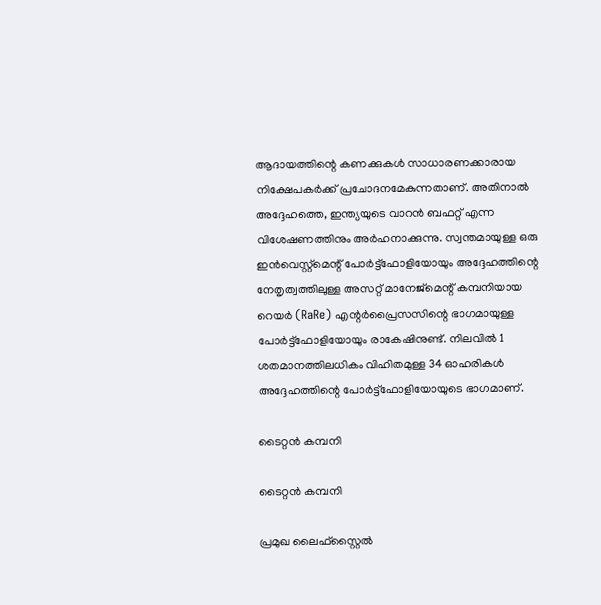ആദായത്തിന്റെ കണക്കുകള്‍ സാധാരണക്കാരായ നിക്ഷേപകര്‍ക്ക് പ്രചോദനമേകുന്നതാണ്. അതിനാല്‍ അദ്ദേഹത്തെ, ഇന്ത്യയുടെ വാറന്‍ ബഫറ്റ് എന്ന വിശേഷണത്തിനും അര്‍ഹനാക്കുന്നു. സ്വന്തമായുള്ള ഒരു ഇന്‍വെസ്റ്റ്മെന്റ് പോര്‍ട്ട്ഫോളിയോയും അദ്ദേഹത്തിന്റെ നേതൃത്വത്തിലുള്ള അസറ്റ് മാനേജ്‌മെന്റ് കമ്പനിയായ റെയര്‍ (RaRe) എന്റര്‍പ്രൈസസിന്റെ ഭാഗമായുള്ള പോര്‍ട്ട്‌ഫോളിയോയും രാകേഷിനുണ്ട്. നിലവില്‍ 1 ശതമാനത്തിലധികം വിഹിതമുള്ള 34 ഓഹരികള്‍ അദ്ദേഹത്തിന്റെ പോര്‍ട്ട്‌ഫോളിയോയുടെ ഭാഗമാണ്.

ടൈറ്റന്‍ കമ്പനി

ടൈറ്റന്‍ കമ്പനി

പ്രമുഖ ലൈഫ്‌സ്റ്റൈല്‍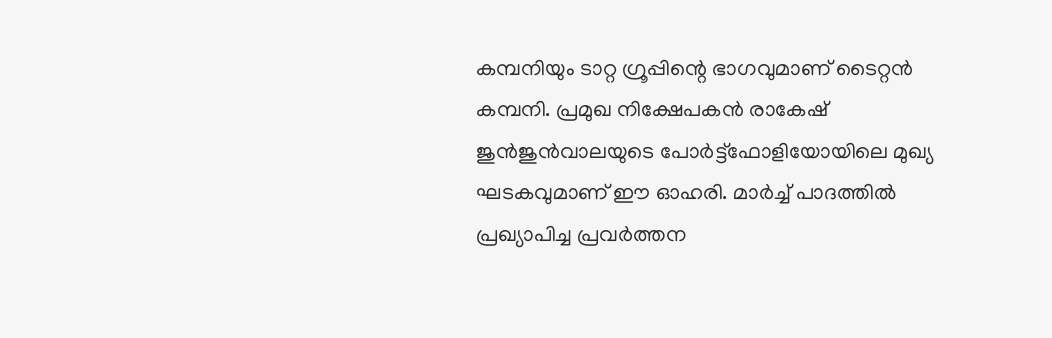കമ്പനിയും ടാറ്റ ഗ്രൂപ്പിന്റെ ഭാഗവുമാണ് ടൈറ്റന്‍ കമ്പനി. പ്രമുഖ നിക്ഷേപകന്‍ രാകേഷ് ജുന്‍ജുന്‍വാലയുടെ പോര്‍ട്ട്‌ഫോളിയോയിലെ മുഖ്യ ഘടകവുമാണ് ഈ ഓഹരി. മാര്‍ച്ച് പാദത്തില്‍ പ്രഖ്യാപിച്ച പ്രവര്‍ത്തന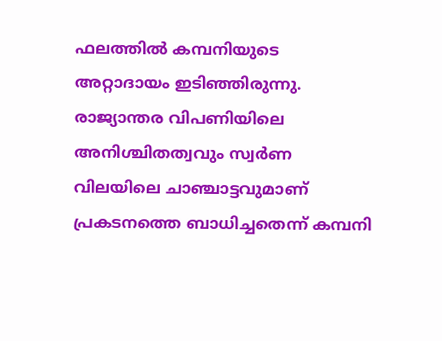ഫലത്തില്‍ കമ്പനിയുടെ അറ്റാദായം ഇടിഞ്ഞിരുന്നു. രാജ്യാന്തര വിപണിയിലെ അനിശ്ചിതത്വവും സ്വര്‍ണ വിലയിലെ ചാഞ്ചാട്ടവുമാണ് പ്രകടനത്തെ ബാധിച്ചതെന്ന് കമ്പനി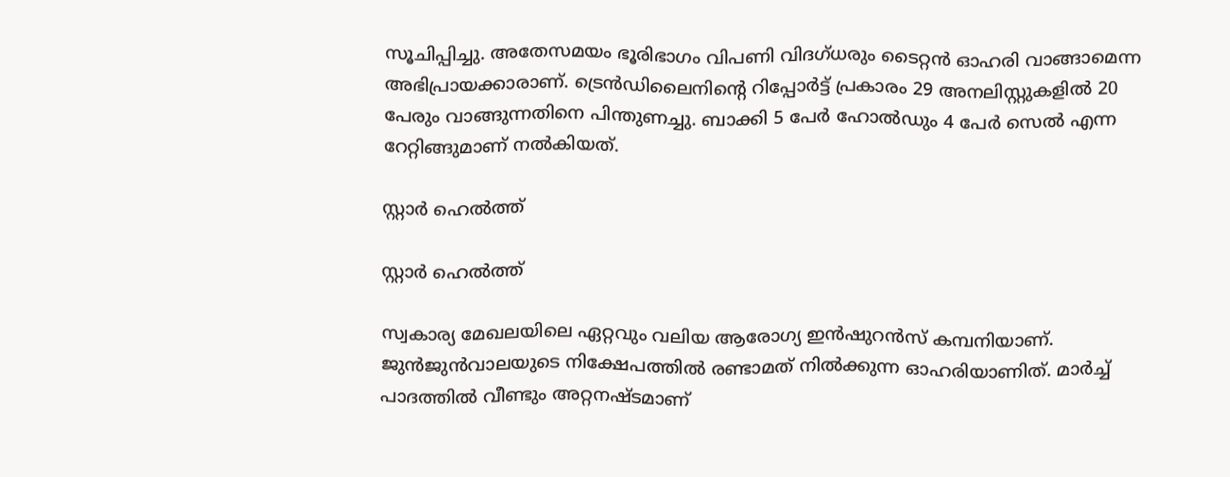സൂചിപ്പിച്ചു. അതേസമയം ഭൂരിഭാഗം വിപണി വിദഗ്ധരും ടൈറ്റന്‍ ഓഹരി വാങ്ങാമെന്ന അഭിപ്രായക്കാരാണ്. ട്രെന്‍ഡിലൈനിന്റെ റിപ്പോര്‍ട്ട് പ്രകാരം 29 അനലിസ്റ്റുകളില്‍ 20 പേരും വാങ്ങുന്നതിനെ പിന്തുണച്ചു. ബാക്കി 5 പേര്‍ ഹോല്‍ഡും 4 പേര്‍ സെല്‍ എന്ന റേറ്റിങ്ങുമാണ് നല്‍കിയത്.

സ്റ്റാര്‍ ഹെല്‍ത്ത്

സ്റ്റാര്‍ ഹെല്‍ത്ത്

സ്വകാര്യ മേഖലയിലെ ഏറ്റവും വലിയ ആരോഗ്യ ഇന്‍ഷുറന്‍സ് കമ്പനിയാണ്. ജുന്‍ജുന്‍വാലയുടെ നിക്ഷേപത്തില്‍ രണ്ടാമത് നില്‍ക്കുന്ന ഓഹരിയാണിത്. മാര്‍ച്ച് പാദത്തില്‍ വീണ്ടും അറ്റനഷ്ടമാണ്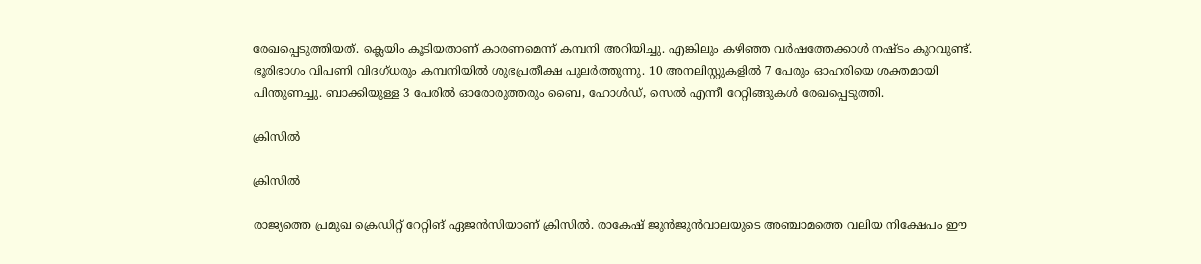രേഖപ്പെടുത്തിയത്. ക്ലെയിം കൂടിയതാണ് കാരണമെന്ന് കമ്പനി അറിയിച്ചു. എങ്കിലും കഴിഞ്ഞ വര്‍ഷത്തേക്കാള്‍ നഷ്ടം കുറവുണ്ട്. ഭൂരിഭാഗം വിപണി വിദഗ്ധരും കമ്പനിയില്‍ ശുഭപ്രതീക്ഷ പുലര്‍ത്തുന്നു. 10 അനലിസ്റ്റുകളില്‍ 7 പേരും ഓഹരിയെ ശക്തമായി പിന്തുണച്ചു. ബാക്കിയുള്ള 3 പേരില്‍ ഓരോരുത്തരും ബൈ, ഹോള്‍ഡ്, സെല്‍ എന്നീ റേറ്റിങ്ങുകള്‍ രേഖപ്പെടുത്തി.

ക്രിസില്‍

ക്രിസില്‍

രാജ്യത്തെ പ്രമുഖ ക്രെഡിറ്റ് റേറ്റിങ് ഏജന്‍സിയാണ് ക്രിസില്‍. രാകേഷ് ജുന്‍ജുന്‍വാലയുടെ അഞ്ചാമത്തെ വലിയ നിക്ഷേപം ഈ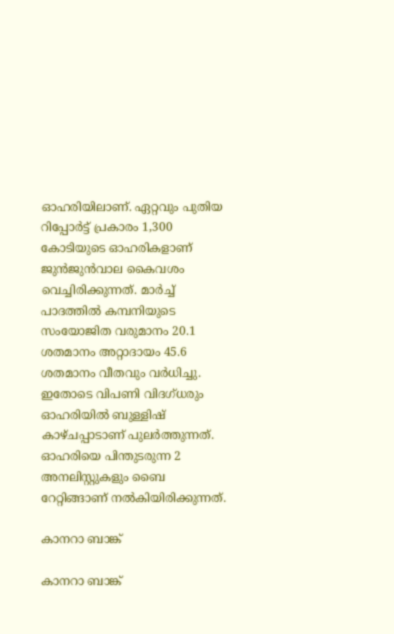ഓഹരിയിലാണ്. ഏറ്റവും പുതിയ റിപ്പോര്‍ട്ട് പ്രകാരം 1,300 കോടിയുടെ ഓഹരികളാണ് ജുന്‍ജുന്‍വാല കൈവശം വെച്ചിരിക്കുന്നത്. മാര്‍ച്ച് പാദത്തില്‍ കമ്പനിയുടെ സംയോജിത വരുമാനം 20.1 ശതമാനം അറ്റാദായം 45.6 ശതമാനം വീതവും വര്‍ധിച്ചു. ഇതോടെ വിപണി വിദഗ്ധരും ഓഹരിയില്‍ ബുള്ളിഷ് കാഴ്ചപ്പാടാണ് പുലര്‍ത്തുന്നത്. ഓഹരിയെ പിന്തുടരുന്ന 2 അനലിസ്റ്റുകളും ബൈ റേറ്റിങ്ങാണ് നല്‍കിയിരിക്കുന്നത്.

കാനറാ ബാങ്ക്

കാനറാ ബാങ്ക്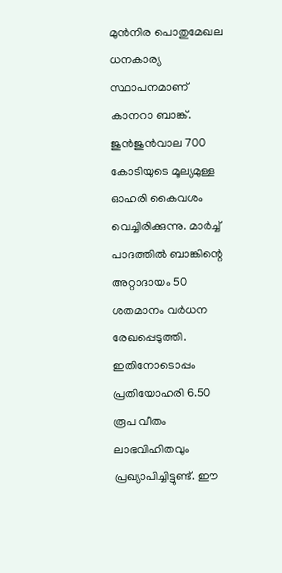മുന്‍നിര പൊതുമേഖല ധനകാര്യ സ്ഥാപനമാണ് കാനറാ ബാങ്ക്. ജുന്‍ജുന്‍വാല 700 കോടിയുടെ മൂല്യമുള്ള ഓഹരി കൈവശം വെച്ചിരിക്കുന്നു. മാര്‍ച്ച് പാദത്തില്‍ ബാങ്കിന്റെ അറ്റാദായം 50 ശതമാനം വര്‍ധന രേഖപ്പെടുത്തി. ഇതിനോടൊപ്പം പ്രതിയോഹരി 6.50 രൂപ വീതം ലാഭവിഹിതവും പ്രഖ്യാപിച്ചിട്ടുണ്ട്. ഈ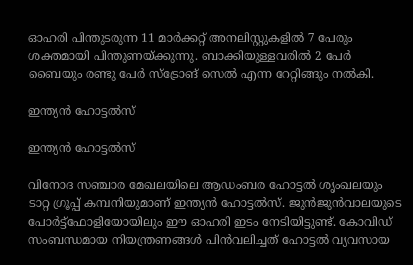ഓഹരി പിന്തുടരുന്ന 11 മാര്‍ക്കറ്റ് അനലിസ്റ്റുകളില്‍ 7 പേരും ശക്തമായി പിന്തുണയ്ക്കുന്നു. ബാക്കിയുള്ളവരില്‍ 2 പേര്‍ ബൈയും രണ്ടു പേര്‍ സ്‌ട്രോങ് സെല്‍ എന്ന റേറ്റിങ്ങും നല്‍കി.

ഇന്ത്യന്‍ ഹോട്ടല്‍സ്

ഇന്ത്യന്‍ ഹോട്ടല്‍സ്

വിനോദ സഞ്ചാര മേഖലയിലെ ആഡംബര ഹോട്ടല്‍ ശൃംഖലയും ടാറ്റ ഗ്രൂപ്പ് കമ്പനിയുമാണ് ഇന്ത്യന്‍ ഹോട്ടല്‍സ്. ജുന്‍ജുന്‍വാലയുടെ പോര്‍ട്ട്‌ഫോളിയോയിലും ഈ ഓഹരി ഇടം നേടിയിട്ടുണ്ട്. കോവിഡ് സംബന്ധമായ നിയന്ത്രണങ്ങള്‍ പിന്‍വലിച്ചത് ഹോട്ടല്‍ വ്യവസായ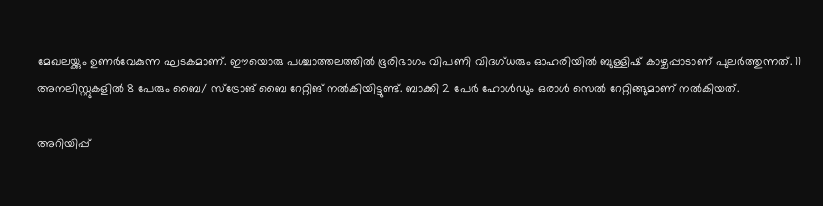മേഖലയ്ക്കും ഉണര്‍വേകുന്ന ഘടകമാണ്. ഈയൊരു പശ്ചാത്തലത്തില്‍ ഭൂരിഭാഗം വിപണി വിദഗ്ധരും ഓഹരിയില്‍ ബുള്ളിഷ് കാഴ്ചപ്പാടാണ് പുലര്‍ത്തുന്നത്. 11 അനലിസ്റ്റുകളില്‍ 8 പേരും ബൈ/ സ്‌ട്രോങ് ബൈ റേറ്റിങ് നല്‍കിയിട്ടുണ്ട്. ബാക്കി 2 പേര്‍ ഹോള്‍ഡും ഒരാള്‍ സെല്‍ റേറ്റിങ്ങുമാണ് നല്‍കിയത്.

അറിയിപ്പ്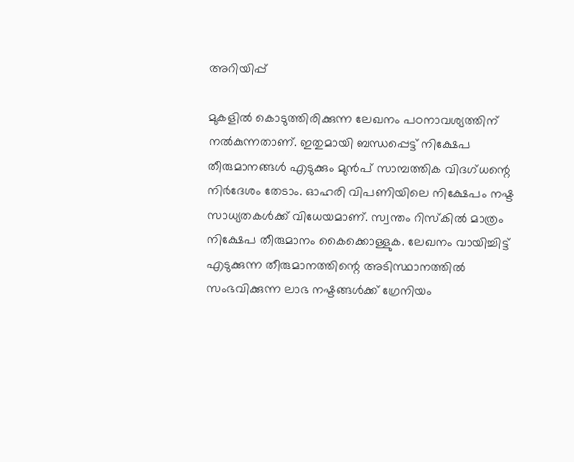അറിയിപ്പ്

മുകളില്‍ കൊടുത്തിരിക്കുന്ന ലേഖനം പഠനാവശ്യത്തിന് നല്‍കുന്നതാണ്. ഇതുമായി ബന്ധപ്പെട്ട് നിക്ഷേപ തീരുമാനങ്ങള്‍ എടുക്കും മുന്‍പ് സാമ്പത്തിക വിദഗ്ധന്റെ നിര്‍ദേശം തേടാം. ഓഹരി വിപണിയിലെ നിക്ഷേപം നഷ്ട സാധ്യതകള്‍ക്ക് വിധേയമാണ്. സ്വന്തം റിസ്‌കില്‍ മാത്രം നിക്ഷേപ തീരുമാനം കൈക്കൊള്ളുക. ലേഖനം വായിച്ചിട്ട് എടുക്കുന്ന തീരുമാനത്തിന്റെ അടിസ്ഥാനത്തില്‍ സംഭവിക്കുന്ന ലാഭ നഷ്ടങ്ങള്‍ക്ക് ഗ്രേനിയം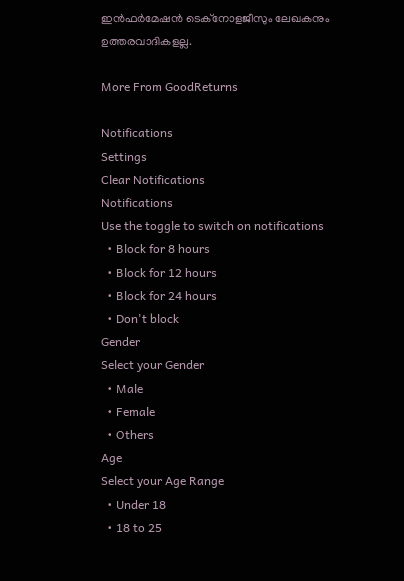ഇന്‍ഫര്‍മേഷന്‍ ടെക്നോളജീസും ലേഖകനും ഉത്തരവാദികളല്ല.

More From GoodReturns

Notifications
Settings
Clear Notifications
Notifications
Use the toggle to switch on notifications
  • Block for 8 hours
  • Block for 12 hours
  • Block for 24 hours
  • Don't block
Gender
Select your Gender
  • Male
  • Female
  • Others
Age
Select your Age Range
  • Under 18
  • 18 to 25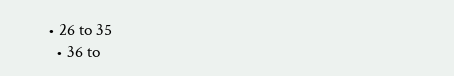• 26 to 35
  • 36 to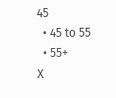45
  • 45 to 55
  • 55+
X